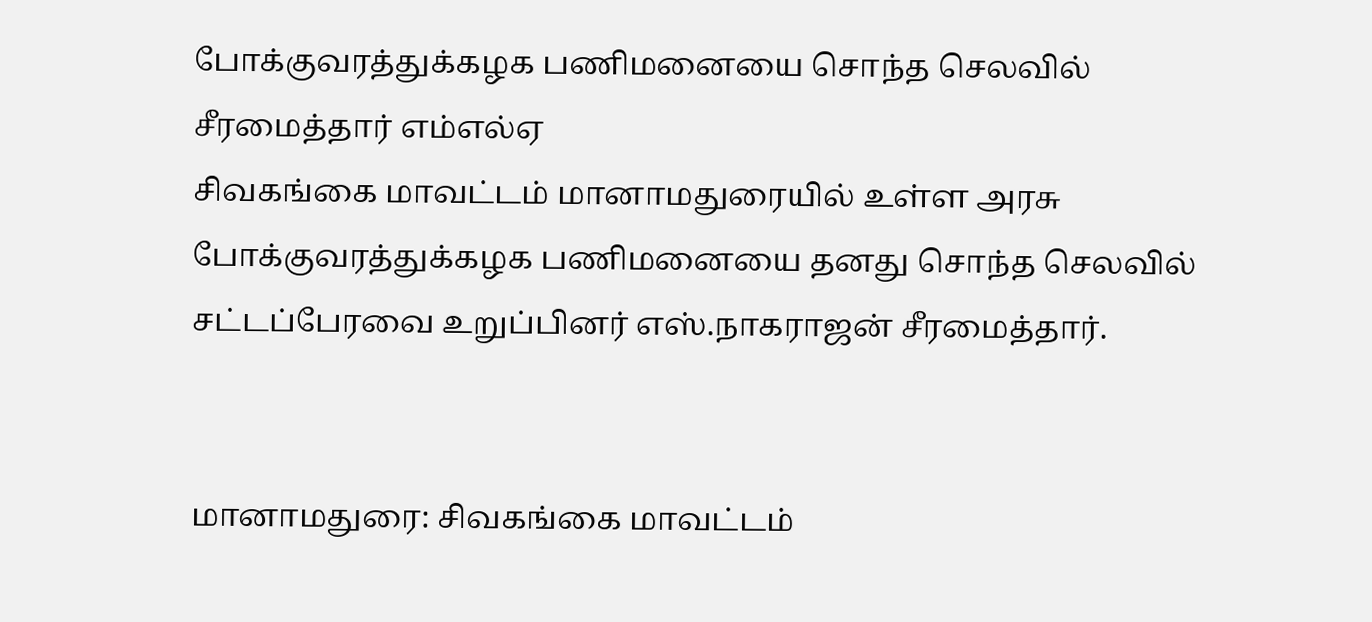போக்குவரத்துக்கழக பணிமனையை சொந்த செலவில் சீரமைத்தார் எம்எல்ஏ
சிவகங்கை மாவட்டம் மானாமதுரையில் உள்ள அரசு போக்குவரத்துக்கழக பணிமனையை தனது சொந்த செலவில் சட்டப்பேரவை உறுப்பினர் எஸ்.நாகராஜன் சீரமைத்தார்.


மானாமதுரை: சிவகங்கை மாவட்டம்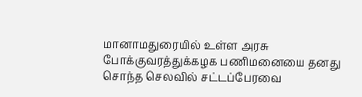மானாமதுரையில் உள்ள அரசு போக்குவரத்துக்கழக பணிமனையை தனது சொந்த செலவில் சட்டப்பேரவை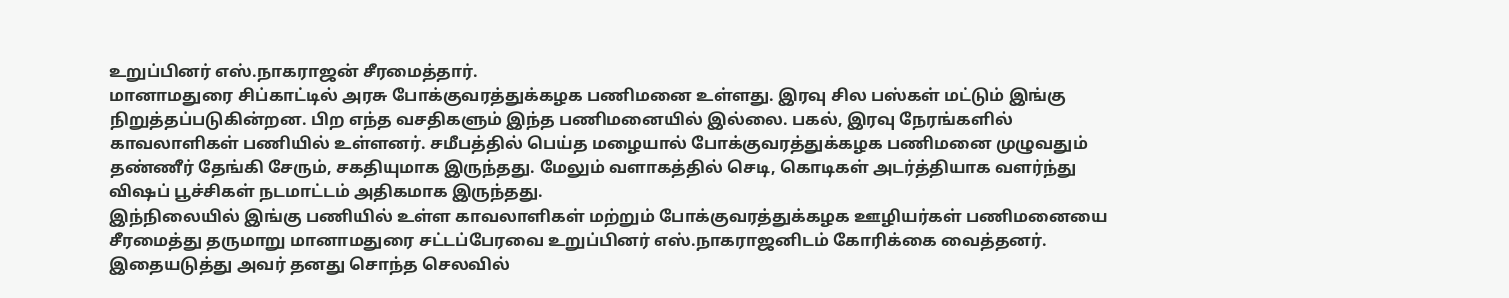உறுப்பினர் எஸ்.நாகராஜன் சீரமைத்தார்.
மானாமதுரை சிப்காட்டில் அரசு போக்குவரத்துக்கழக பணிமனை உள்ளது. இரவு சில பஸ்கள் மட்டும் இங்கு நிறுத்தப்படுகின்றன. பிற எந்த வசதிகளும் இந்த பணிமனையில் இல்லை. பகல், இரவு நேரங்களில் காவலாளிகள் பணியில் உள்ளனர். சமீபத்தில் பெய்த மழையால் போக்குவரத்துக்கழக பணிமனை முழுவதும் தண்ணீர் தேங்கி சேரும், சகதியுமாக இருந்தது. மேலும் வளாகத்தில் செடி, கொடிகள் அடர்த்தியாக வளர்ந்து விஷப் பூச்சிகள் நடமாட்டம் அதிகமாக இருந்தது.
இந்நிலையில் இங்கு பணியில் உள்ள காவலாளிகள் மற்றும் போக்குவரத்துக்கழக ஊழியர்கள் பணிமனையை சீரமைத்து தருமாறு மானாமதுரை சட்டப்பேரவை உறுப்பினர் எஸ்.நாகராஜனிடம் கோரிக்கை வைத்தனர். இதையடுத்து அவர் தனது சொந்த செலவில்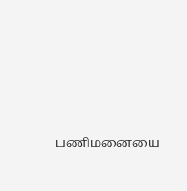பணிமனையை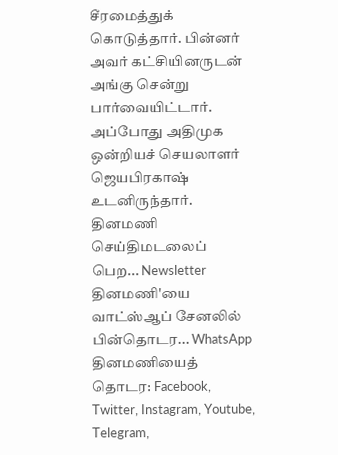சீரமைத்துக் கொடுத்தார். பின்னர் அவர் கட்சியினருடன் அங்கு சென்று பார்வையிட்டார். அப்போது அதிமுக ஒன்றியச் செயலாளர் ஜெயபிரகாஷ் உடனிருந்தார்.
தினமணி செய்திமடலைப் பெற... Newsletter
தினமணி'யை வாட்ஸ்ஆப் சேனலில் பின்தொடர... WhatsApp
தினமணியைத் தொடர: Facebook, Twitter, Instagram, Youtube, Telegram,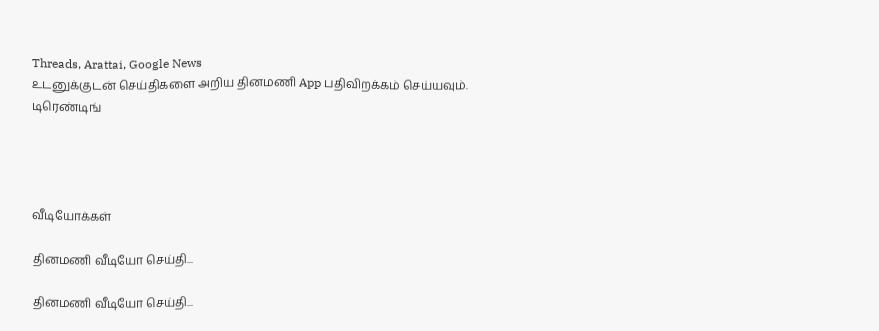Threads, Arattai, Google News
உடனுக்குடன் செய்திகளை அறிய தினமணி App பதிவிறக்கம் செய்யவும்.
டிரெண்டிங்




வீடியோக்கள்

தினமணி வீடியோ செய்தி...

தினமணி வீடியோ செய்தி...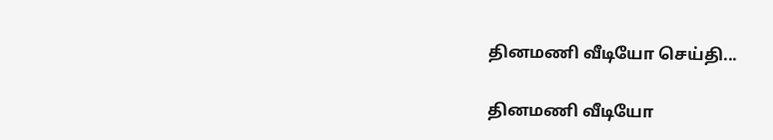தினமணி வீடியோ செய்தி...

தினமணி வீடியோ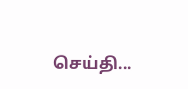செய்தி...